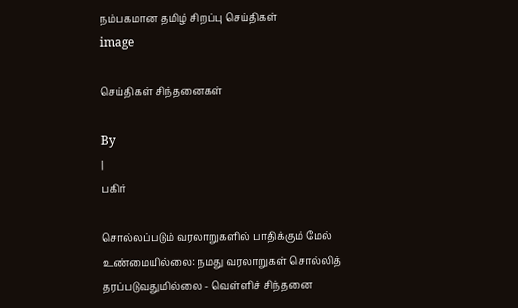நம்பகமான தமிழ் சிறப்பு செய்திகள்
image

செய்திகள் சிந்தனைகள்

By
|
பகிர்

சொல்லப்படும் வரலாறுகளில் பாதிக்கும் மேல் உண்மையில்லை: நமது வரலாறுகள் சொல்லித் தரப்படுவதுமில்லை - வெள்ளிச் சிந்தனை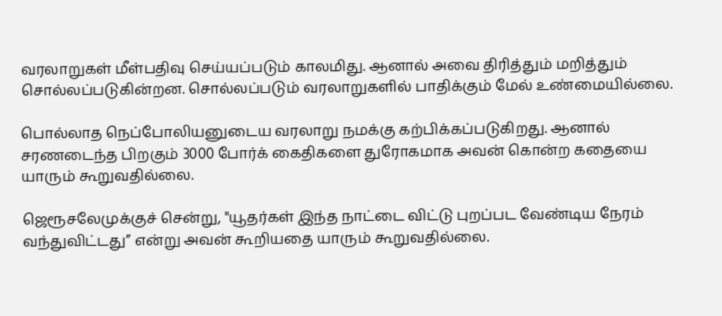வரலாறுகள் மீள்பதிவு செய்யப்படும் காலமிது. ஆனால் அவை திரித்தும் மறித்தும் சொல்லப்படுகின்றன. சொல்லப்படும் வரலாறுகளில் பாதிக்கும் மேல் உண்மையில்லை.

பொல்லாத நெப்போலியனுடைய வரலாறு நமக்கு கற்பிக்கப்படுகிறது. ஆனால் சரணடைந்த பிறகும் 3000 போர்க் கைதிகளை துரோகமாக அவன் கொன்ற கதையை யாரும் கூறுவதில்லை.

ஜெரூசலேமுக்குச் சென்று, "யூதர்கள் இந்த நாட்டை விட்டு புறப்பட வேண்டிய நேரம் வந்துவிட்டது’’ என்று அவன் கூறியதை யாரும் கூறுவதில்லை.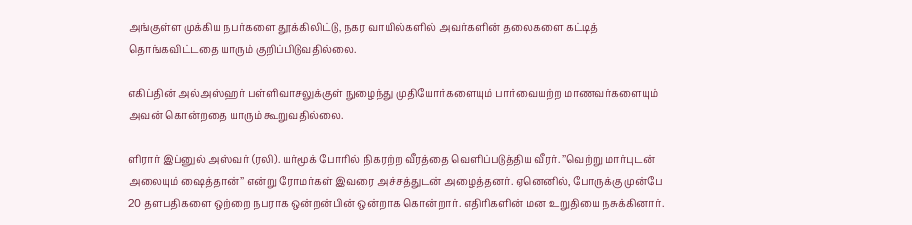அங்குள்ள முக்கிய நபர்களை தூக்கிலிட்டு, நகர வாயில்களில் அவர்களின் தலைகளை கட்டித் தொங்கவிட்டதை யாரும் குறிப்பிடுவதில்லை.

எகிப்தின் அல்அஸ்ஹர் பள்ளிவாசலுக்குள் நுழைந்து முதியோர்களையும் பார்வையற்ற மாணவர்களையும் அவன் கொன்றதை யாரும் கூறுவதில்லை.

ளிரார் இப்னுல் அஸ்வர் (ரலி). யர்மூக் போரில் நிகரற்ற வீரத்தை வெளிப்படுத்திய வீரர். ’’வெற்று மார்புடன் அலையும் ஷைத்தான்’’ என்று ரோமர்கள் இவரை அச்சத்துடன் அழைத்தனர். ஏனெனில், போருக்கு முன்பே 20 தளபதிகளை ஒற்றை நபராக ஒன்றன்பின் ஒன்றாக கொன்றார். எதிரிகளின் மன உறுதியை நசுக்கினார்.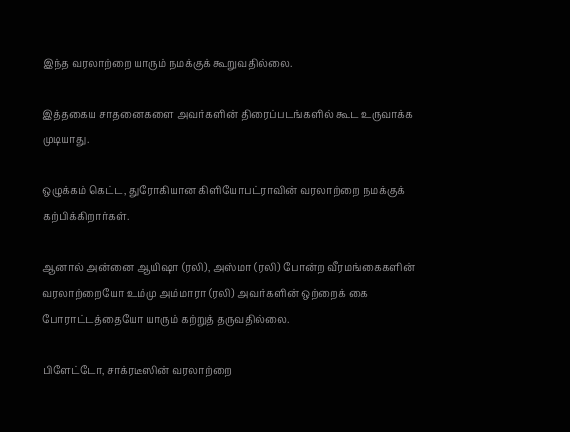இந்த வரலாற்றை யாரும் நமக்குக் கூறுவதில்லை.

இத்தகைய சாதனைகளை அவர்களின் திரைப்படங்களில் கூட உருவாக்க முடியாது.

ஒழுக்கம் கெட்ட, துரோகியான கிளியோபட்ராவின் வரலாற்றை நமக்குக் கற்பிக்கிறார்கள்.

ஆனால் அன்னை ஆயிஷா (ரலி), அஸ்மா (ரலி) போன்ற வீரமங்கைகளின் வரலாற்றையோ உம்மு அம்மாரா (ரலி) அவர்களின் ஒற்றைக் கை போராட்டத்தையோ யாரும் கற்றுத் தருவதில்லை.

பிளேட்டோ, சாக்ரடீஸின் வரலாற்றை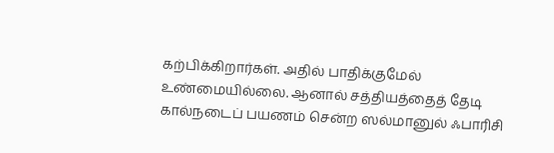கற்பிக்கிறார்கள். அதில் பாதிக்குமேல் உண்மையில்லை. ஆனால் சத்தியத்தைத் தேடி கால்நடைப் பயணம் சென்ற ஸல்மானுல் ஃபாரிசி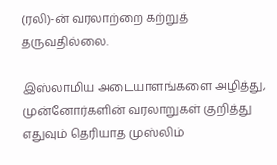(ரலி)-ன் வரலாற்றை கற்றுத் தருவதில்லை.

இஸ்லாமிய அடையாளங்களை அழித்து, முன்னோர்களின் வரலாறுகள் குறித்து எதுவும் தெரியாத முஸ்லிம்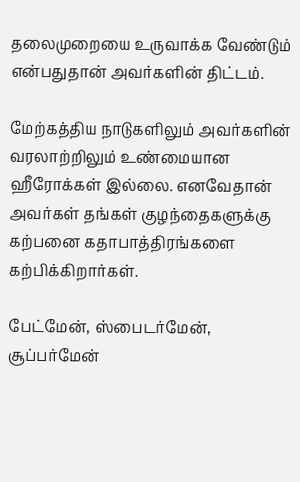தலைமுறையை உருவாக்க வேண்டும் என்பதுதான் அவர்களின் திட்டம்.

மேற்கத்திய நாடுகளிலும் அவர்களின் வரலாற்றிலும் உண்மையான ஹீரோக்கள் இல்லை. எனவேதான் அவர்கள் தங்கள் குழந்தைகளுக்கு கற்பனை கதாபாத்திரங்களை கற்பிக்கிறார்கள்.

பேட்மேன், ஸ்பைடர்மேன், சூப்பர்மேன்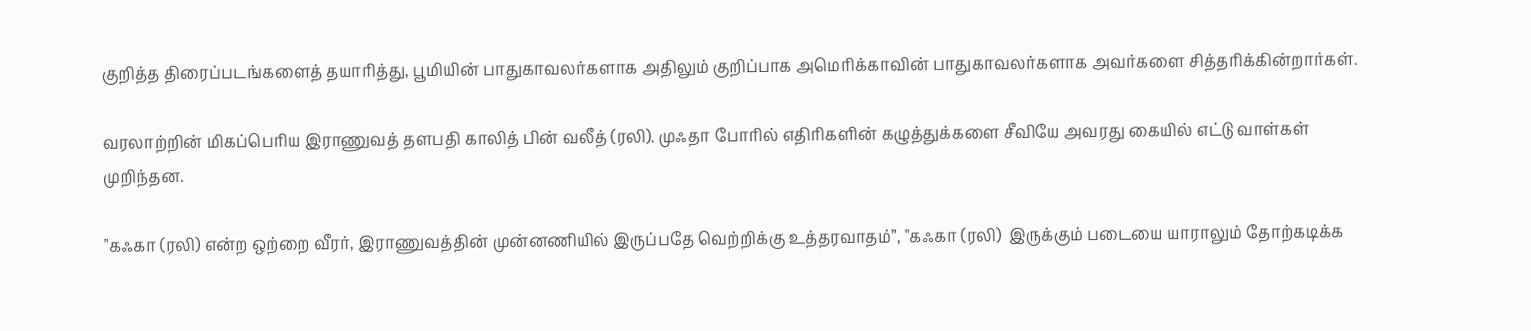குறித்த திரைப்படங்களைத் தயாரித்து, பூமியின் பாதுகாவலர்களாக அதிலும் குறிப்பாக அமெரிக்காவின் பாதுகாவலர்களாக அவர்களை சித்தரிக்கின்றார்கள்.

வரலாற்றின் மிகப்பெரிய இராணுவத் தளபதி காலித் பின் வலீத் (ரலி). முஃதா போரில் எதிரிகளின் கழுத்துக்களை சீவியே அவரது கையில் எட்டு வாள்கள் முறிந்தன.

"கஃகா (ரலி) என்ற ஒற்றை வீரர், இராணுவத்தின் முன்னணியில் இருப்பதே வெற்றிக்கு உத்தரவாதம்”, "கஃகா (ரலி)  இருக்கும் படையை யாராலும் தோற்கடிக்க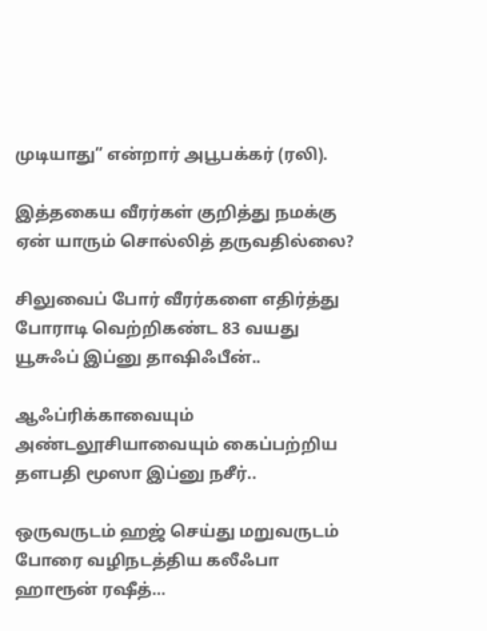முடியாது” என்றார் அபூபக்கர் (ரலி).

இத்தகைய வீரர்கள் குறித்து நமக்கு ஏன் யாரும் சொல்லித் தருவதில்லை?

சிலுவைப் போர் வீரர்களை எதிர்த்து போராடி வெற்றிகண்ட 83 வயது யூசுஃப் இப்னு தாஷிஃபீன்..

ஆஃப்ரிக்காவையும் அண்டலூசியாவையும் கைப்பற்றிய தளபதி மூஸா இப்னு நசீர்..

ஒருவருடம் ஹஜ் செய்து மறுவருடம் போரை வழிநடத்திய கலீஃபா ஹாரூன் ரஷீத்…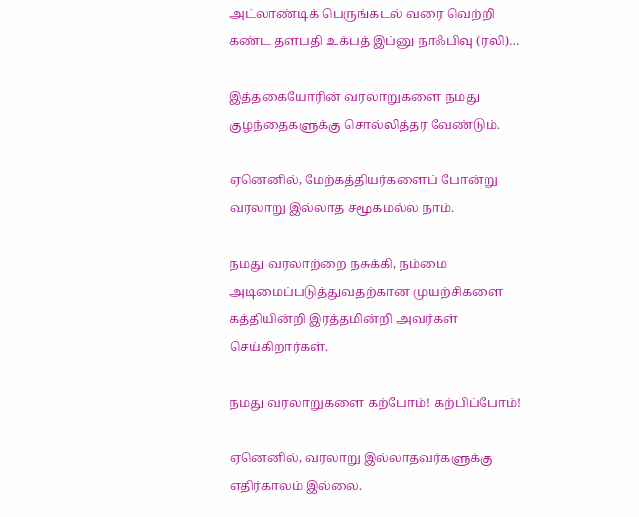அட்லாண்டிக் பெருங்கடல் வரை வெற்றி கண்ட தளபதி உக்பத் இப்னு நாஃபிவு (ரலி)…

இத்தகையோரின் வரலாறுகளை நமது குழந்தைகளுக்கு சொல்லித்தர வேண்டும்.

ஏனெனில், மேற்கத்தியர்களைப் போன்று வரலாறு இல்லாத சமூகமல்ல நாம்.

நமது வரலாற்றை நசுக்கி, நம்மை அடிமைப்படுத்துவதற்கான முயற்சிகளை கத்தியின்றி இரத்தமின்றி அவர்கள் செய்கிறார்கள்.

நமது வரலாறுகளை கற்போம்! கற்பிப்போம்!

ஏனெனில், வரலாறு இல்லாதவர்களுக்கு எதிர்காலம் இல்லை.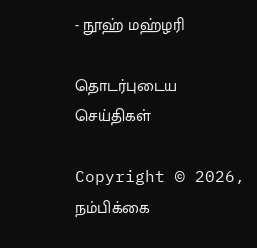- நூஹ் மஹ்ழரி

தொடர்புடைய செய்திகள்

Copyright © 2026, நம்பிக்கை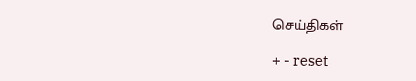செய்திகள்

+ - reset